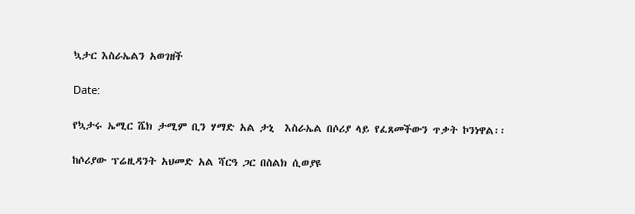ኳታር እስራኤልን አወገዘች

Date:

የኳታሩ ኤሚር ሼክ ታሚም ቢን ሃማድ አል ታኒ  እስራኤል በሶሪያ ላይ የፈጸመችውን ጥቃት ኮንነዋል፡፡

ከሶሪያው ፕሬዚዳንት አህመድ አል ሻርዓ ጋር በስልክ ሲወያዩ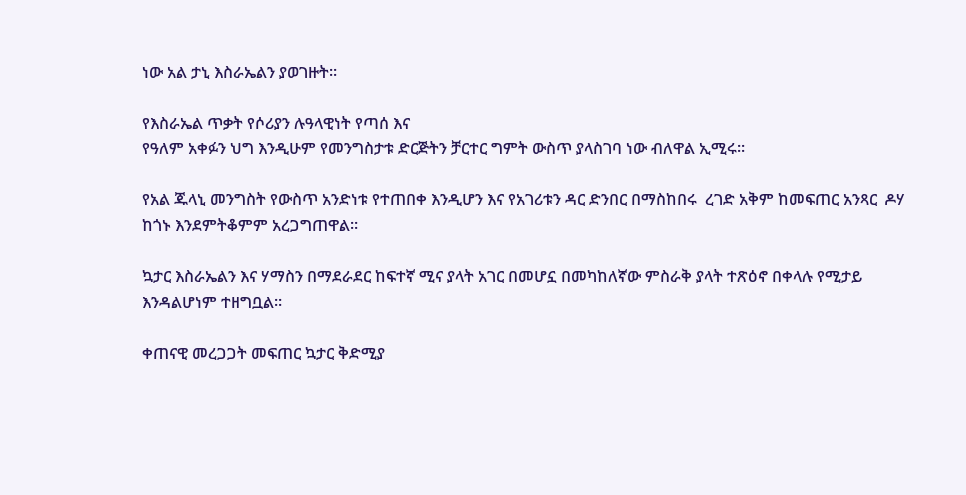ነው አል ታኒ እስራኤልን ያወገዙት፡፡

የእስራኤል ጥቃት የሶሪያን ሉዓላዊነት የጣሰ እና
የዓለም አቀፉን ህግ እንዲሁም የመንግስታቱ ድርጅትን ቻርተር ግምት ውስጥ ያላስገባ ነው ብለዋል ኢሚሩ፡፡

የአል ጁላኒ መንግስት የውስጥ አንድነቱ የተጠበቀ እንዲሆን እና የአገሪቱን ዳር ድንበር በማስከበሩ  ረገድ አቅም ከመፍጠር አንጻር  ዶሃ ከጎኑ እንደምትቆምም አረጋግጠዋል።

ኳታር እስራኤልን እና ሃማስን በማደራደር ከፍተኛ ሚና ያላት አገር በመሆኗ በመካከለኛው ምስራቅ ያላት ተጽዕኖ በቀላሉ የሚታይ እንዳልሆነም ተዘግቧል።

ቀጠናዊ መረጋጋት መፍጠር ኳታር ቅድሚያ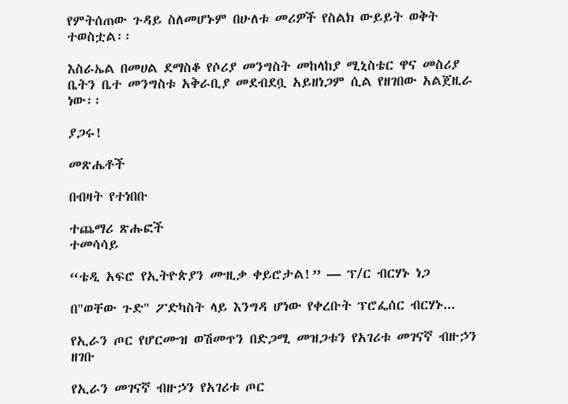የምትሰጠው ጉዳይ ስለመሆኑም በሁለቱ መሪዎች የስልክ ውይይት ወቅት ተወስቷል፡፡

እስራኤል በመሀል ደማስቆ የሶሪያ መንግስት መከላከያ ሚኒስቴር ዋና መስሪያ ቤትን ቤተ መንግስቱ አቅራቢያ መደብደቧ አይዘነጋም ሲል የዘገበው አልጀዚራ ነው፡፡

ያጋሩ!

መጽሔቶች

በብዛት የተነበቡ

ተጨማሪ ጽሑፎች
ተመሳሳይ

“ቴዲ አፍሮ የኢትዮጵያን ሙዚቃ ቀይሮታል!” — ፕ/ር ብርሃኑ ነጋ

በ"ወቸው ጉድ" ፖድካስት ላይ እንግዳ ሆነው የቀረቡት ፕሮፌሰር ብርሃኑ...

የኢራን ጦር የሆርሙዝ ወሽመጥን በድጋሚ መዝጋቱን የአገሪቱ መገናኛ ብዙኃን ዘገቡ

የኢራን መገናኛ ብዙኃን የአገሪቱ ጦር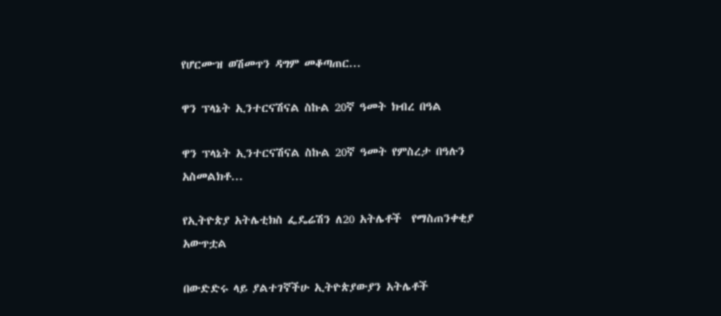የሆርሙዝ ወሽመጥን ዳግም መቆጣጠር...

ዋን ፕላኔት ኢንተርናሽናል ስኩል 20ኛ ዓመት ክብረ በዓል

ዋን ፕላኔት ኢንተርናሽናል ስኩል 20ኛ ዓመት የምስረታ በዓሉን አስመልክቶ...

የኢትዮጵያ አትሌቲክስ ፌዴሬሽን ለ20 አትሌቶች  የማስጠንቀቂያ አውጥቷል

በውድድሩ ላይ ያልተገኛችሁ ኢትዮጵያውያን አትሌቶች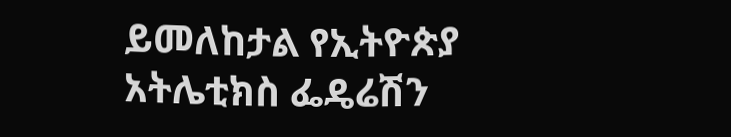ይመለከታል የኢትዮጵያ አትሌቲክስ ፌዴሬሽን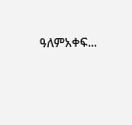ዓለምአቀፍ...